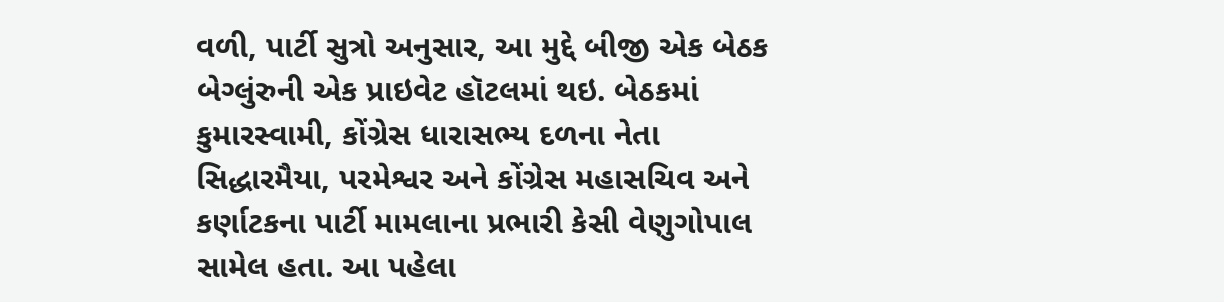વળી, પાર્ટી સુત્રો અનુસાર, આ મુદ્દે બીજી એક બેઠક બેગ્લુંરુની એક પ્રાઇવેટ હૉટલમાં થઇ. બેઠકમાં કુમારસ્વામી, કોંગ્રેસ ધારાસભ્ય દળના નેતા સિદ્ધારમૈયા, પરમેશ્વર અને કોંગ્રેસ મહાસચિવ અને કર્ણાટકના પાર્ટી મામલાના પ્રભારી કેસી વેણુગોપાલ સામેલ હતા. આ પહેલા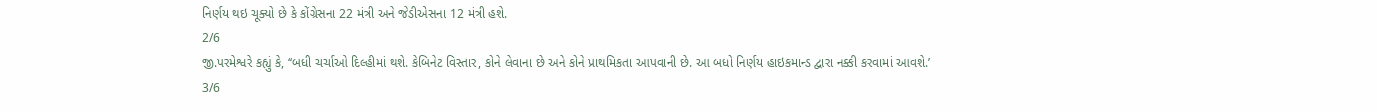નિર્ણય થઇ ચૂક્યો છે કે કોંગ્રેસના 22 મંત્રી અને જેડીએસના 12 મંત્રી હશે.
2/6
જી.પરમેશ્વરે કહ્યું કે, ‘‘બધી ચર્ચાઓ દિલ્હીમાં થશે. કેબિનેટ વિસ્તાર, કોને લેવાના છે અને કોને પ્રાથમિકતા આપવાની છે. આ બધો નિર્ણય હાઇકમાન્ડ દ્વારા નક્કી કરવામાં આવશે.’
3/6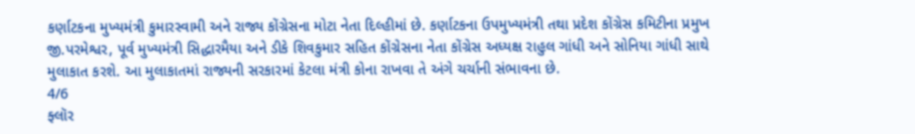કર્ણાટકના મુખ્યમંત્રી કુમારસ્વામી અને રાજ્ય કોંગ્રેસના મોટા નેતા દિલ્હીમાં છે. કર્ણાટકના ઉપમુખ્યમંત્રી તથા પ્રદેશ કોંગ્રેસ કમિટીના પ્રમુખ જી.પરમેશ્વર, પૂર્વ મુખ્યમંત્રી સિદ્ધારમૈયા અને ડીકે શિવકુમાર સહિત કોંગ્રેસના નેતા કોંગ્રેસ અધ્યક્ષ રાહુલ ગાંધી અને સોનિયા ગાંધી સાથે મુલાકાત કરશે. આ મુલાકાતમાં રાજ્યની સરકારમાં કેટલા મંત્રી કોના રાખવા તે અંગે ચર્ચાની સંભાવના છે.
4/6
ફ્લૉર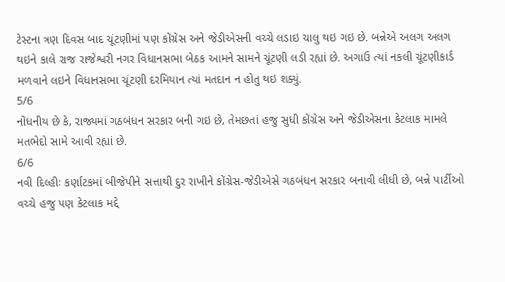ટેસ્ટના ત્રણ દિવસ બાદ ચૂંટણીમાં પણ કોંગ્રેસ અને જેડીએસની વચ્ચે લડાઇ ચાલુ થઇ ગઇ છે. બન્નેએ અલગ અલગ થઇને કાલે રાજ રાજેશ્વરી નગર વિધાનસભા બેઠક આમને સામને ચૂંટણી લડી રહ્યાં છે. અગાઉ ત્યાં નકલી ચૂંટણીકાર્ડ મળવાને લઇને વિધાનસભા ચૂંટણી દરમિયાન ત્યાં મતદાન ન હોતુ થઇ શક્યું.
5/6
નોંધનીય છે કે, રાજ્યમાં ગઠબંધન સરકાર બની ગઇ છે, તેમછતાં હજુ સુધી કોંગ્રેસ અને જેડીએસના કેટલાક મામલે મતભેદો સામે આવી રહ્યાં છે.
6/6
નવી દિલ્હીઃ કર્ણાટકમાં બીજેપીને સત્તાથી દુર રાખીને કોંગ્રેસ-જેડીએસે ગઠબંધન સરકાર બનાવી લીધી છે, બન્ને પાર્ટીઓ વચ્ચે હજુ પણ કેટલાક મદ્દે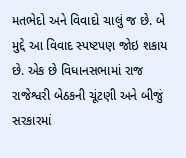મતભેદો અને વિવાદો ચાલું જ છે. બે મુદ્દે આ વિવાદ સ્પષ્ટપણ જોઇ શકાય છે. એક છે વિધાનસભામાં રાજ રાજેશ્વરી બેઠકની ચૂંટણી અને બીજું સરકારમાં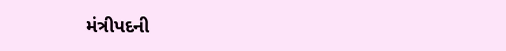મંત્રીપદની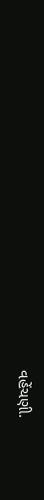વહેંચણી.